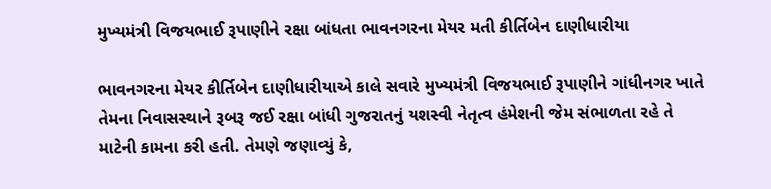મુખ્યમંત્રી વિજયભાઈ રૂપાણીને રક્ષા બાંધતા ભાવનગરના મેયર મતી કીર્તિબેન દાણીધારીયા

ભાવનગરના મેયર કીર્તિબેન દાણીધારીયાએ કાલે સવારે મુખ્યમંત્રી વિજયભાઈ રૂપાણીને ગાંધીનગર ખાતે તેમના નિવાસસ્થાને રૂબરૂ જઈ રક્ષા બાંધી ગુજરાતનું યશસ્વી નેતૃત્વ હંમેશની જેમ સંભાળતા રહે તે માટેની કામના કરી હતી. તેમણે જણાવ્યું કે,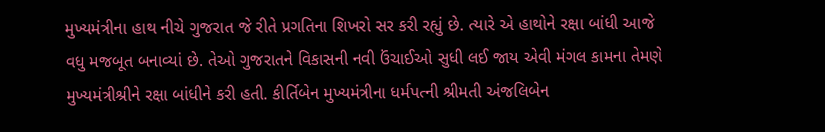મુખ્યમંત્રીના હાથ નીચે ગુજરાત જે રીતે પ્રગતિના શિખરો સર કરી રહ્યું છે. ત્યારે એ હાથોને રક્ષા બાંધી આજે વધુ મજબૂત બનાવ્યાં છે. તેઓ ગુજરાતને વિકાસની નવી ઉંચાઈઓ સુધી લઈ જાય એવી મંગલ કામના તેમણે મુખ્યમંત્રીશ્રીને રક્ષા બાંધીને કરી હતી. કીર્તિબેન મુખ્યમંત્રીના ધર્મપત્ની શ્રીમતી અંજલિબેન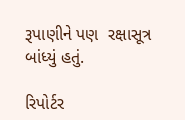રૂપાણીને પણ  રક્ષાસૂત્ર બાંધ્યું હતું.

રિપોર્ટર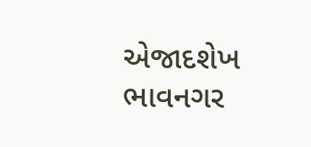એજાદશેખ ભાવનગર